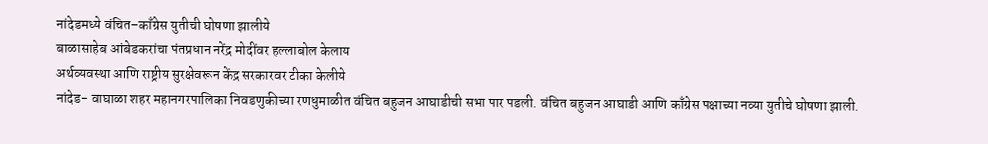नांदेडमध्ये वंचित–काँग्रेस युतीची घोषणा झालीये
बाळासाहेब आंबेडकरांचा पंतप्रधान नरेंद्र मोदींवर हल्लाबोल केलाय
अर्थव्यवस्था आणि राष्ट्रीय सुरक्षेवरून केंद्र सरकारवर टीका केलीये
नांदेड- वाघाळा शहर महानगरपालिका निवडणुकीच्या रणधुमाळीत वंचित बहुजन आघाडीची सभा पार पडली. वंचित बहुजन आघाडी आणि काँग्रेस पक्षाच्या नव्या युतीचे घोषणा झाली.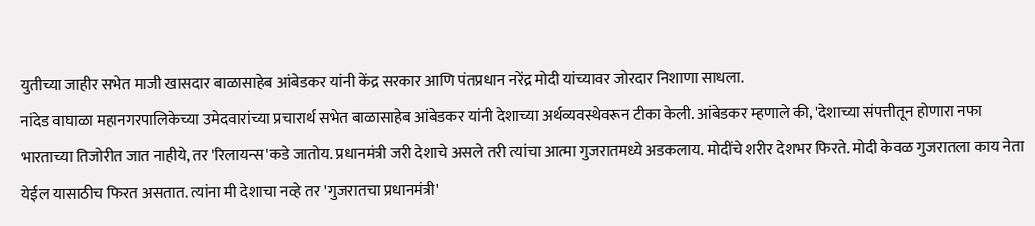युतीच्या जाहीर सभेत माजी खासदार बाळासाहेब आंबेडकर यांनी केंद्र सरकार आणि पंतप्रधान नरेंद्र मोदी यांच्यावर जोरदार निशाणा साधला.
नांदेड वाघाळा महानगरपालिकेच्या उमेदवारांच्या प्रचारार्थ सभेत बाळासाहेब आंबेडकर यांनी देशाच्या अर्थव्यवस्थेवरून टीका केली. आंबेडकर म्हणाले की, 'देशाच्या संपत्तीतून होणारा नफा भारताच्या तिजोरीत जात नाहीये, तर 'रिलायन्स'कडे जातोय. प्रधानमंत्री जरी देशाचे असले तरी त्यांचा आत्मा गुजरातमध्ये अडकलाय. मोदींचे शरीर देशभर फिरते. मोदी केवळ गुजरातला काय नेता येईल यासाठीच फिरत असतात. त्यांना मी देशाचा नव्हे तर 'गुजरातचा प्रधानमंत्री'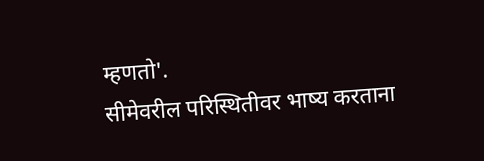म्हणतो'.
सीमेवरील परिस्थितीवर भाष्य करताना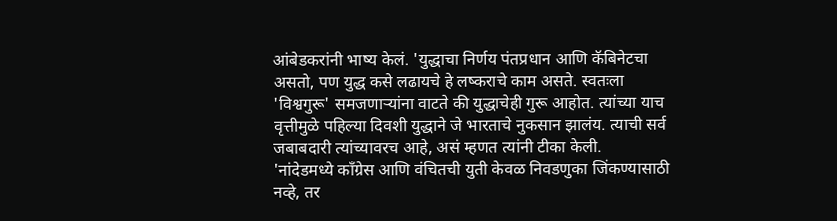आंबेडकरांनी भाष्य केलं. 'युद्धाचा निर्णय पंतप्रधान आणि कॅबिनेटचा असतो, पण युद्ध कसे लढायचे हे लष्कराचे काम असते. स्वतःला 'विश्वगुरू' समजणाऱ्यांना वाटते की युद्धाचेही गुरू आहोत. त्यांच्या याच वृत्तीमुळे पहिल्या दिवशी युद्धाने जे भारताचे नुकसान झालंय. त्याची सर्व जबाबदारी त्यांच्यावरच आहे, असं म्हणत त्यांनी टीका केली.
'नांदेडमध्ये काँग्रेस आणि वंचितची युती केवळ निवडणुका जिंकण्यासाठी नव्हे, तर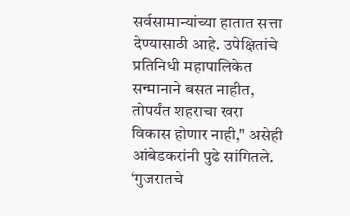सर्वसामान्यांच्या हातात सत्ता देण्यासाठी आहे. उपेक्षितांचे प्रतिनिधी महापालिकेत सन्मानाने बसत नाहीत, तोपर्यंत शहराचा खरा विकास होणार नाही," असेही आंबेडकरांनी पुढे सांगितले.
‘गुजरातचे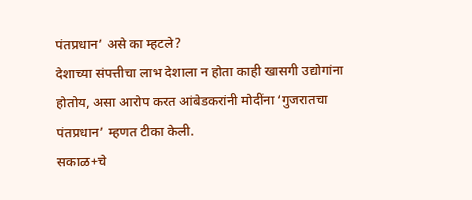पंतप्रधान’ असे का म्हटले?
देशाच्या संपत्तीचा लाभ देशाला न होता काही खासगी उद्योगांना होतोय, असा आरोप करत आंबेडकरांनी मोदींना ‘गुजरातचा पंतप्रधान’ म्हणत टीका केली.
सकाळ+चे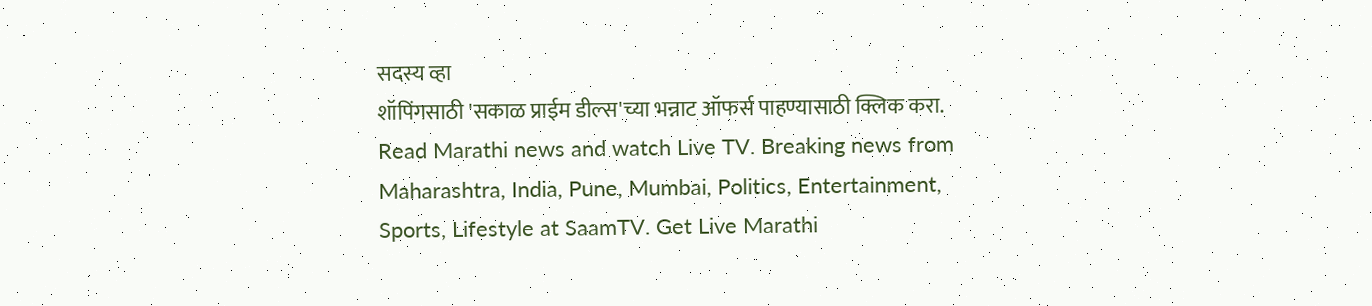सदस्य व्हा
शॉपिंगसाठी 'सकाळ प्राईम डील्स'च्या भन्नाट ऑफर्स पाहण्यासाठी क्लिक करा.
Read Marathi news and watch Live TV. Breaking news from Maharashtra, India, Pune, Mumbai, Politics, Entertainment, Sports, Lifestyle at SaamTV. Get Live Marathi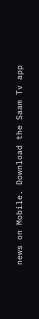news on Mobile. Download the Saam Tv app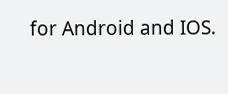for Android and IOS.